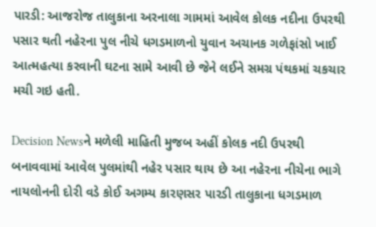પારડી: આજરોજ તાલુકાના અરનાલા ગામમાં આવેલ કોલક નદીના ઉપરથી પસાર થતી નહેરના પુલ નીચે ધગડમાળનો યુવાન અચાનક ગળેફાંસો ખાઈ આત્મહત્યા કરવાની ઘટના સામે આવી છે જેને લઈને સમગ્ર પંથકમાં ચકચાર મચી ગઇ હતી.

Decision Newsને મળેલી માહિતી મુજબ અહીં કોલક નદી ઉપરથી બનાવવામાં આવેલ પુલમાંથી નહેર પસાર થાય છે આ નહેરના નીચેના ભાગે નાયલોનની દોરી વડે કોઈ અગમ્ય કારણસર પારડી તાલુકાના ધગડમાળ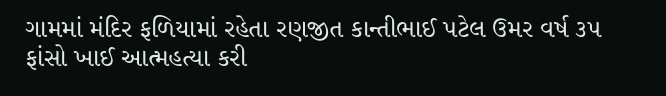ગામમાં મંદિર ફળિયામાં રહેતા રણજીત કાન્તીભાઈ પટેલ ઉમર વર્ષ ૩૫ ફાંસો ખાઈ આત્મહત્યા કરી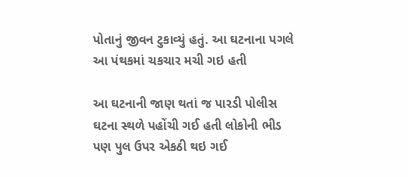પોતાનું જીવન ટુકાવ્યું હતું. આ ઘટનાના પગલે આ પંથકમાં ચકચાર મચી ગઇ હતી

આ ઘટનાની જાણ થતાં જ પારડી પોલીસ ઘટના સ્થળે પહોંચી ગઈ હતી લોકોની ભીડ પણ પુલ ઉપર એકઠી થઇ ગઈ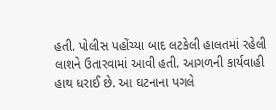હતી. પોલીસ પહોંચ્યા બાદ લટકેલી હાલતમાં રહેલી લાશને ઉતારવામાં આવી હતી. આગળની કાર્યવાહી હાથ ધરાઈ છે. આ ઘટનાના પગલે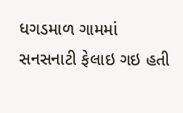ધગડમાળ ગામમાં સનસનાટી ફેલાઇ ગઇ હતી